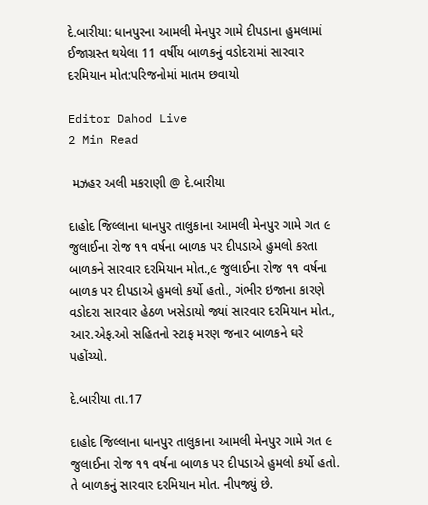દે.બારીયા: ધાનપુરના આમલી મેનપુર ગામે દીપડાના હુમલામાં ઈજાગ્રસ્ત થયેલા 11 વર્ષીય બાળકનું વડોદરામાં સારવાર દરમિયાન મોત:પરિજનોમાં માતમ છવાયો

Editor Dahod Live
2 Min Read

 મઝહર અલી મકરાણી @ દે.બારીયા

દાહોદ જિલ્લાના ધાનપુર તાલુકાના આમલી મેનપુર ગામે ગત ૯ જુલાઈના રોજ ૧૧ વર્ષના બાળક પર દીપડાએ હુમલો કરતા બાળકને સારવાર દરમિયાન મોત.,૯ જુલાઈના રોજ ૧૧ વર્ષના બાળક પર દીપડાએ હુમલો કર્યો હતો., ગંભીર ઇજાના કારણે વડોદરા સારવાર હેઠળ ખસેડાયો જ્યાં સારવાર દરમિયાન મોત., આર.એફ.ઓ સહિતનો સ્ટાફ મરણ જનાર બાળકને ઘરે પહોંચ્યો.

દે.બારીયા તા.17

દાહોદ જિલ્લાના ધાનપુર તાલુકાના આમલી મેનપુર ગામે ગત ૯ જુલાઈના રોજ ૧૧ વર્ષના બાળક પર દીપડાએ હુમલો કર્યો હતો. તે બાળકનું સારવાર દરમિયાન મોત. નીપજ્યું છે.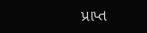પ્રાપ્ત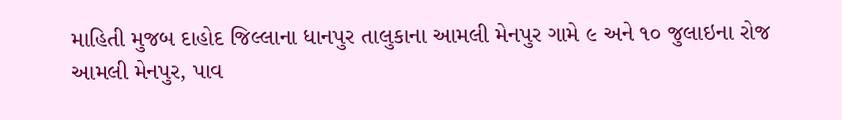માહિતી મુજબ દાહોદ જિલ્લાના ધાનપુર તાલુકાના આમલી મેનપુર ગામે ૯ અને ૧૦ જુલાઇના રોજ આમલી મેનપુર, પાવ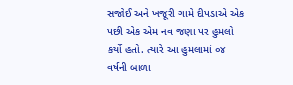સજોઈ અને ખજૂરી ગામે દીપડાએ એક પછી એક એમ નવ જણા પર હુમલો કર્યો હતો. ત્યારે આ હુમલામાં ૦૪ વર્ષની બાળા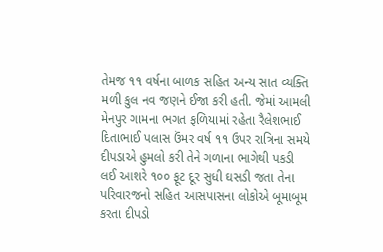તેમજ ૧૧ વર્ષના બાળક સહિત અન્ય સાત વ્યક્તિ મળી કુલ નવ જણને ઈજા કરી હતી. જેમાં આમલી મેનપુર ગામના ભગત ફળિયામાં રહેતા રૈલેશભાઈ દિતાભાઈ પલાસ ઉંમર વર્ષ ૧૧ ઉપર રાત્રિના સમયે દીપડાએ હુમલો કરી તેને ગળાના ભાગેથી પકડી લઈ આશરે ૧૦૦ ફૂટ દૂર સુધી ઘસડી જતા તેના પરિવારજનો સહિત આસપાસના લોકોએ બૂમાબૂમ કરતા દીપડો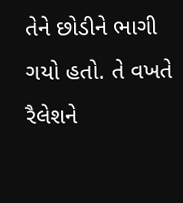તેને છોડીને ભાગી ગયો હતો. તે વખતે રૈલેશને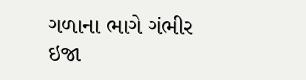ગળાના ભાગે ગંભીર ઇજા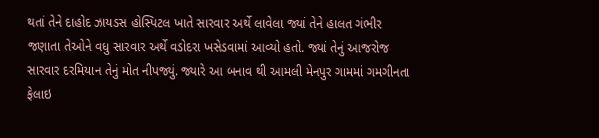થતાં તેને દાહોદ ઝાયડસ હોસ્પિટલ ખાતે સારવાર અર્થે લાવેલા જ્યાં તેને હાલત ગંભીર જણાતા તેઓને વધુ સારવાર અર્થે વડોદરા ખસેડવામાં આવ્યો હતો. જ્યાં તેનું આજરોજ સારવાર દરમિયાન તેનું મોત નીપજ્યું. જ્યારે આ બનાવ થી આમલી મેનપુર ગામમાં ગમગીનતા ફેલાઇ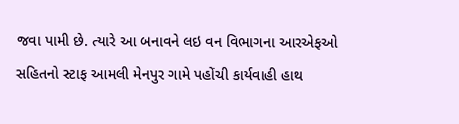જવા પામી છે. ત્યારે આ બનાવને લઇ વન વિભાગના આરએફઓ સહિતનો સ્ટાફ આમલી મેનપુર ગામે પહોંચી કાર્યવાહી હાથ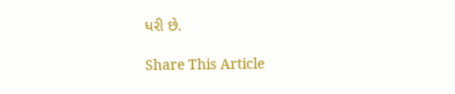ધરી છે.

Share This Article